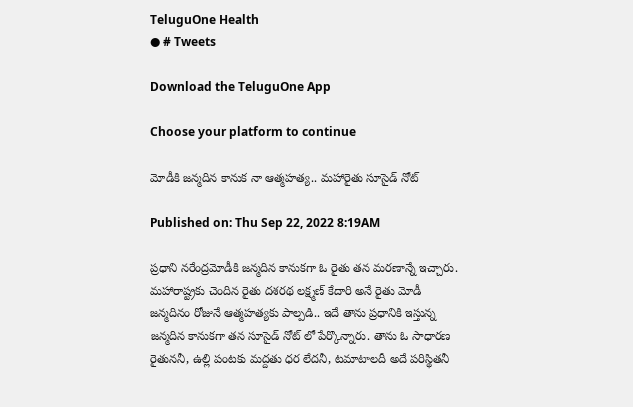TeluguOne Health
● # Tweets

Download the TeluguOne App

Choose your platform to continue

మోడీకి జన్మదిన కానుక నా ఆత్మహత్య.. మహారైతు సూసైడ్ నోట్

Published on: Thu Sep 22, 2022 8:19AM

ప్రధాని నరేంద్రమోడీకి జన్మదిన కానుకగా ఓ రైతు తన మరణాన్నే ఇచ్చారు. మహారాష్ట్రకు చెందిన రైతు దశరథ లక్ష్మణ్ కేదారి అనే రైతు మోడీ జన్మదినం రోజునే ఆత్మహత్యకు పాల్పడి.. ఇదే తాను ప్రధానికి ఇస్తున్న జన్మదిన కానుకగా తన సూసైడ్ నోట్ లో పేర్కొన్నారు. తాను ఓ సాధారణ రైతుననీ, ఉల్లి పంటకు మద్దతు ధర లేదనీ, టమాటాలదీ అదే పరిస్థితనీ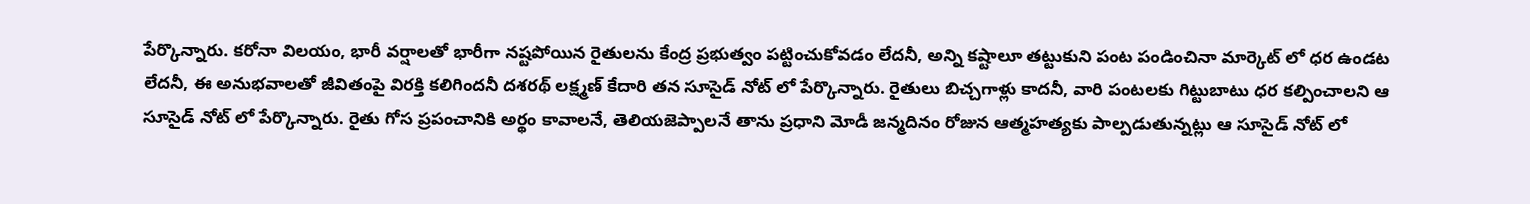పేర్కొన్నారు. కరోనా విలయం, భారీ వర్షాలతో భారీగా నష్టపోయిన రైతులను కేంద్ర ప్రభుత్వం పట్టించుకోవడం లేదనీ, అన్ని కష్టాలూ తట్టుకుని పంట పండించినా మార్కెట్ లో ధర ఉండట లేదనీ, ఈ అనుభవాలతో జీవితంపై విరక్తి కలిగిందనీ దశరథ్ లక్ష్మణ్ కేదారి తన సూసైడ్ నోట్ లో పేర్కొన్నారు. రైతులు బిచ్చగాళ్లు కాదనీ, వారి పంటలకు గిట్టుబాటు ధర కల్పించాలని ఆ సూసైడ్ నోట్ లో పేర్కొన్నారు. రైతు గోస ప్రపంచానికి అర్థం కావాలనే, తెలియజెప్పాలనే తాను ప్రధాని మోడీ జన్మదినం రోజున ఆత్మహత్యకు పాల్పడుతున్నట్లు ఆ సూసైడ్ నోట్ లో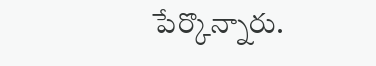పేర్కొన్నారు.